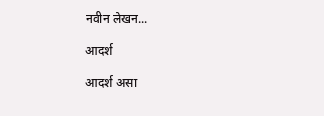नवीन लेखन...

आदर्श

आदर्श असा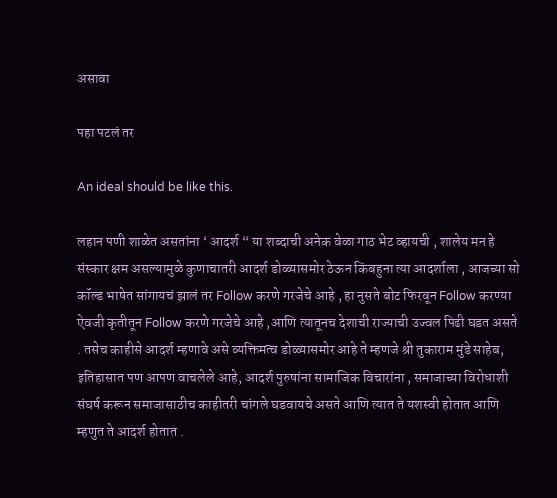असावा

पहा पटलं तर

An ideal should be like this.

लहान पणी शाळेत असतांना ‘ आदर्श “ या शब्दाची अनेक वेळा गाठ भेट व्हायची , शालेय मन हे संस्कार क्षम असल्यामुळे कुणाचातरी आदर्श डोळ्यासमोर ठेऊन किंबहुना त्या आदर्शाला , आजच्या सो कॉल्ड भाषेत सांगायचं झालं तर Follow करणे गरजेचे आहे , हा नुसते बोट फिरवून Follow करण्या ऐवजी कृतीतून Follow करणे गरजेचे आहे ,आणि त्यातूनच देशाची राज्याची उज्वल पिढी घडत असते . तसेच काहीसे आदर्श म्हणावे असे व्यक्तिमत्व डोळ्यासमोर आहे ते म्हणजे श्री तुकाराम मुंडे साहेब, इतिहासात पण आपण वाचलेले आहे, आदर्श पुरुषांना सामाजिक विचारांना , समाजाच्या विरोधाशी संघर्ष करून समाजासाठीच काहीतरी चांगले घडवायचे असते आणि त्यात ते यशस्वी होतात आणि म्हणुत ते आदर्श होतात .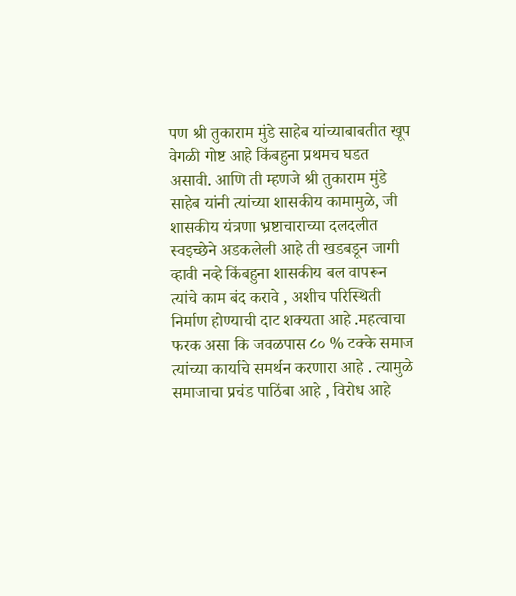पण श्री तुकाराम मुंडे साहेब यांच्याबाबतीत खूप वेगळी गोष्ट आहे किंबहुना प्रथमच घडत असावी. आणि ती म्हणजे श्री तुकाराम मुंडे साहेब यांनी त्यांच्या शासकीय कामामुळे, जी शासकीय यंत्रणा भ्रष्टाचाराच्या दलदलीत स्वइच्छेने अडकलेली आहे ती खडबडून जागी व्हावी नव्हे किंबहुना शासकीय बल वापरून त्यांचे काम बंद करावे , अशीच परिस्थिती निर्माण होण्याची दाट शक्यता आहे .महत्वाचा फरक असा कि जवळपास ८० % टक्के समाज त्यांच्या कार्याचे समर्थन करणारा आहे . त्यामुळे समाजाचा प्रचंड पाठिंबा आहे , विरोध आहे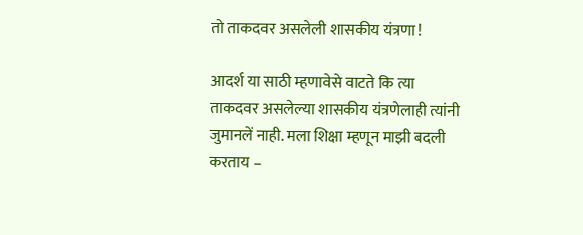तो ताकदवर असलेली शासकीय यंत्रणा !

आदर्श या साठी म्हणावेसे वाटते कि त्या ताकदवर असलेल्या शासकीय यंत्रणेलाही त्यांनी जुमानलें नाही. मला शिक्षा म्हणून माझी बदली करताय –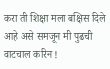करा ती शिक्षा मला बक्षिस दिले आहे असे समजून मी पुढची वाटचाल करिन !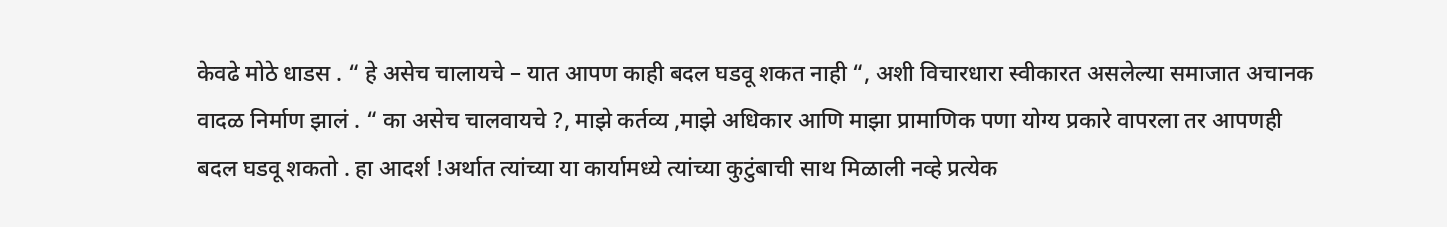केवढे मोठे धाडस . “ हे असेच चालायचे – यात आपण काही बदल घडवू शकत नाही “, अशी विचारधारा स्वीकारत असलेल्या समाजात अचानक वादळ निर्माण झालं . “ का असेच चालवायचे ?, माझे कर्तव्य ,माझे अधिकार आणि माझा प्रामाणिक पणा योग्य प्रकारे वापरला तर आपणही बदल घडवू शकतो . हा आदर्श !अर्थात त्यांच्या या कार्यामध्ये त्यांच्या कुटुंबाची साथ मिळाली नव्हे प्रत्येक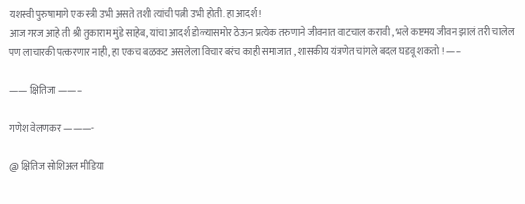यशस्वी पुरुषामागे एक स्त्री उभी असते तशी त्यांची पत्नी उभी होती. हा आदर्श !
आज गरज आहे ती श्री तुकाराम मुंडे साहेब, यांचा आदर्श डोळ्यासमोर ठेऊन प्रत्येक तरुणाने जीवनात वाटचाल करावी , भले कष्टमय जीवन झालं तरी चालेल पण लाचारकी पत्करणार नाही, हा एकच बळकट असलेला विचार बरंच काही समाजात , शासकीय यंत्रणेत चांगले बदल घडवू शकतो ! —–

—— क्षितिजा ——–

गणेश वेलणकर ———-

@ क्षितिज सोशिअल मीडिया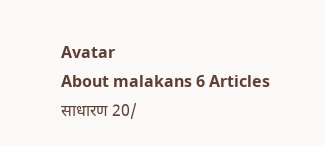Avatar
About malakans 6 Articles
साधारण 20/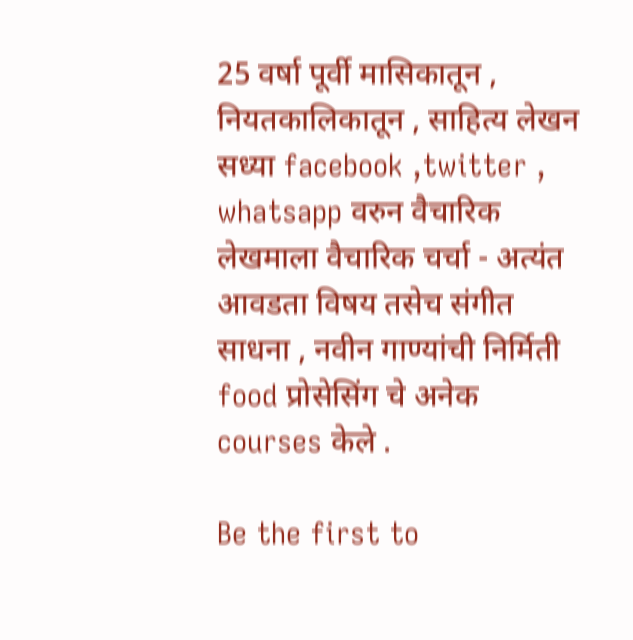25 वर्षा पूर्वी मासिकातून , नियतकालिकातून , साहित्य लेखन सध्या facebook ,twitter , whatsapp वरुन वैचारिक लेखमाला वैचारिक चर्चा - अत्यंत आवडता विषय तसेच संगीत साधना , नवीन गाण्यांची निर्मिती food प्रोसेसिंग चे अनेक courses केले .

Be the first to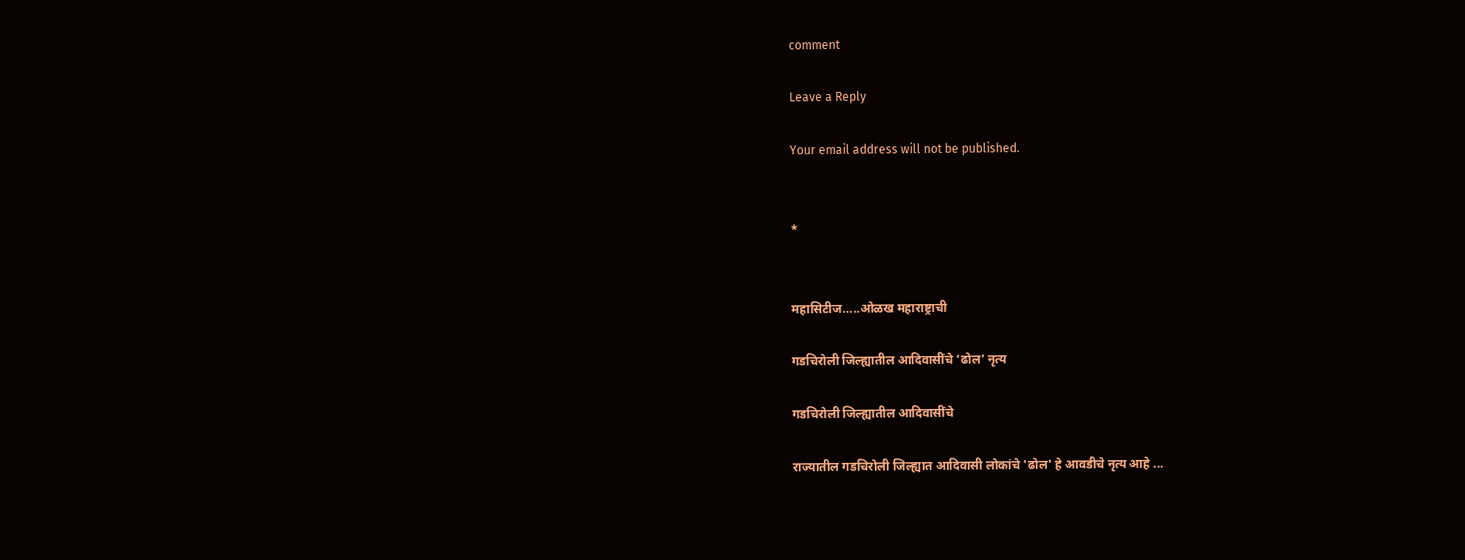comment

Leave a Reply

Your email address will not be published.


*


महासिटीज…..ओळख महाराष्ट्राची

गडचिरोली जिल्ह्यातील आदिवासींचे ‘ढोल’ नृत्य

गडचिरोली जिल्ह्यातील आदिवासींचे

राज्यातील गडचिरोली जिल्ह्यात आदिवासी लोकांचे 'ढोल' हे आवडीचे नृत्य आहे ...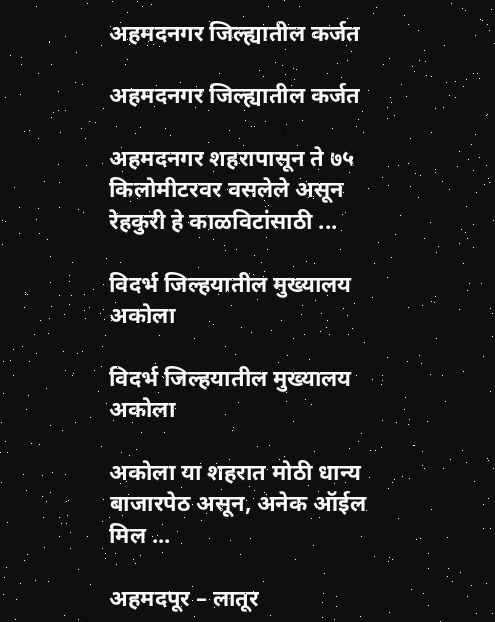अहमदनगर जिल्ह्यातील कर्जत

अहमदनगर जिल्ह्यातील कर्जत

अहमदनगर शहरापासून ते ७५ किलोमीटरवर वसलेले असून रेहकुरी हे काळविटांसाठी ...

विदर्भ जिल्हयातील मुख्यालय अकोला

विदर्भ जिल्हयातील मुख्यालय अकोला

अकोला या शहरात मोठी धान्य बाजारपेठ असून, अनेक ऑईल मिल ...

अहमदपूर – लातूर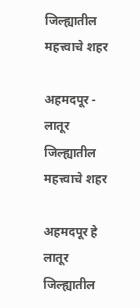जिल्ह्यातील महत्त्वाचे शहर

अहमदपूर - लातूर जिल्ह्यातील महत्त्वाचे शहर

अहमदपूर हे लातूर जिल्ह्यातील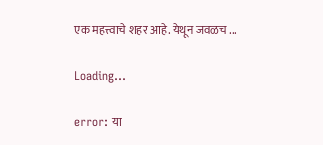एक महत्त्वाचे शहर आहे. येथून जवळच ...

Loading…

error: या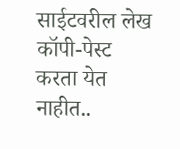साईटवरील लेख कॉपी-पेस्ट करता येत नाहीत..